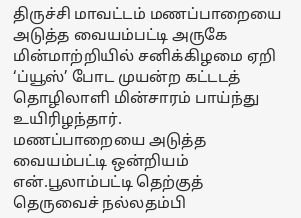திருச்சி மாவட்டம் மணப்பாறையை அடுத்த வையம்பட்டி அருகே மின்மாற்றியில் சனிக்கிழமை ஏறி ‘ப்யூஸ்’ போட முயன்ற கட்டடத் தொழிலாளி மின்சாரம் பாய்ந்து உயிரிழந்தார்.
மணப்பாறையை அடுத்த வையம்பட்டி ஒன்றியம் என்.பூலாம்பட்டி தெற்குத் தெருவைச் நல்லதம்பி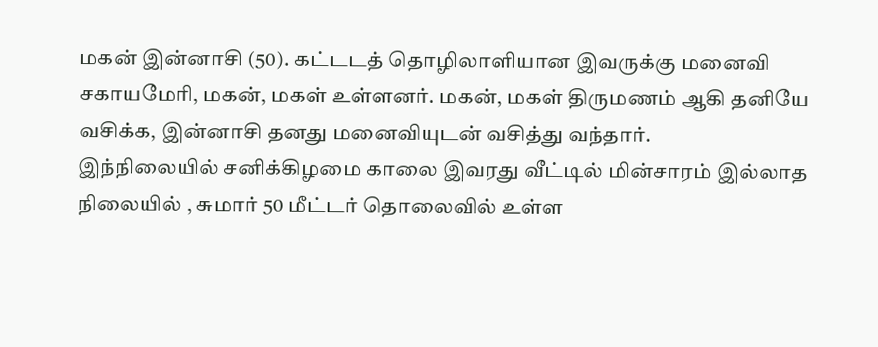மகன் இன்னாசி (50). கட்டடத் தொழிலாளியான இவருக்கு மனைவி சகாயமேரி, மகன், மகள் உள்ளனர். மகன், மகள் திருமணம் ஆகி தனியே வசிக்க, இன்னாசி தனது மனைவியுடன் வசித்து வந்தார்.
இந்நிலையில் சனிக்கிழமை காலை இவரது வீட்டில் மின்சாரம் இல்லாத நிலையில் , சுமார் 50 மீட்டர் தொலைவில் உள்ள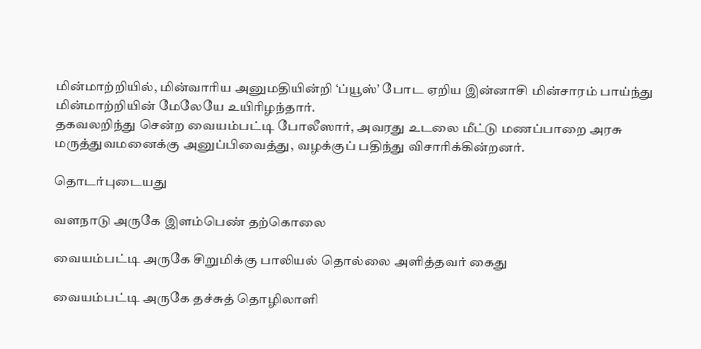மின்மாற்றியில், மின்வாரிய அனுமதியின்றி ‘ப்யூஸ்’ போட ஏறிய இன்னாசி மின்சாரம் பாய்ந்து மின்மாற்றியின் மேலேயே உயிரிழந்தார்.
தகவலறிந்து சென்ற வையம்பட்டி போலீஸார், அவரது உடலை மீட்டு மணப்பாறை அரசு மருத்துவமனைக்கு அனுப்பிவைத்து, வழக்குப் பதிந்து விசாரிக்கின்றனர்.

தொடர்புடையது

வளநாடு அருகே இளம்பெண் தற்கொலை

வையம்பட்டி அருகே சிறுமிக்கு பாலியல் தொல்லை அளித்தவர் கைது

வையம்பட்டி அருகே தச்சுத் தொழிலாளி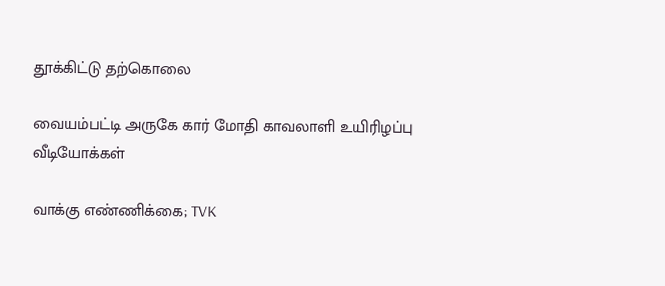தூக்கிட்டு தற்கொலை

வையம்பட்டி அருகே கார் மோதி காவலாளி உயிரிழப்பு
வீடியோக்கள்

வாக்கு எண்ணிக்கை; TVK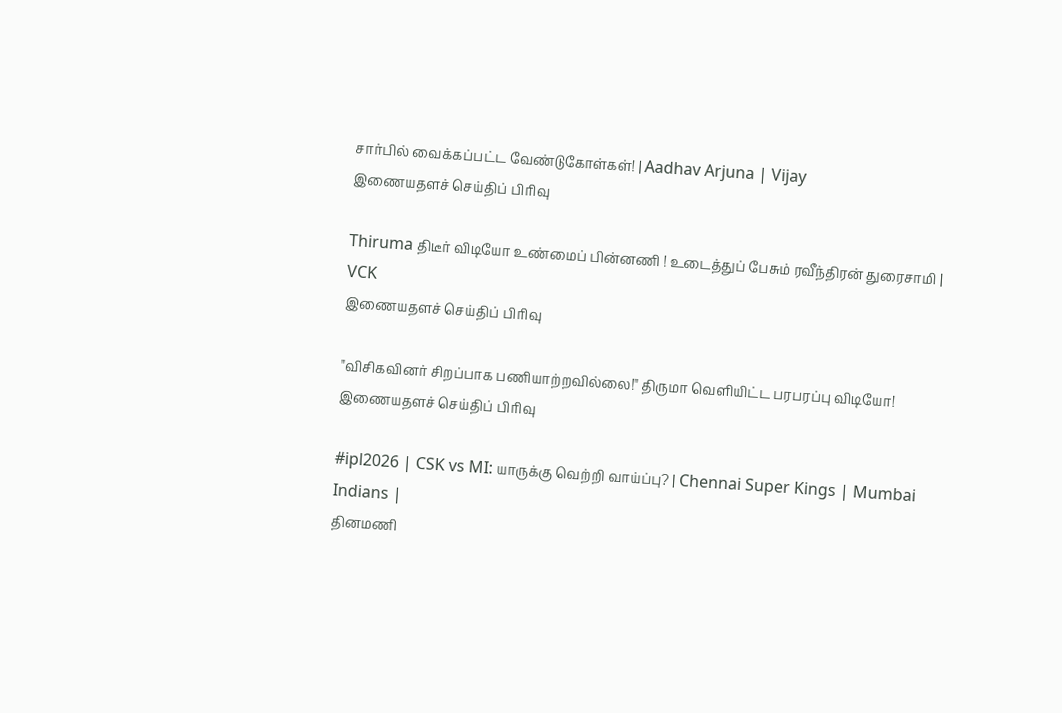சார்பில் வைக்கப்பட்ட வேண்டுகோள்கள்! | Aadhav Arjuna | Vijay
இணையதளச் செய்திப் பிரிவு

Thiruma திடீர் விடியோ உண்மைப் பின்னணி ! உடைத்துப் பேசும் ரவீந்திரன் துரைசாமி | VCK
இணையதளச் செய்திப் பிரிவு

"விசிகவினர் சிறப்பாக பணியாற்றவில்லை!" திருமா வெளியிட்ட பரபரப்பு விடியோ!
இணையதளச் செய்திப் பிரிவு

#ipl2026 | CSK vs MI: யாருக்கு வெற்றி வாய்ப்பு? | Chennai Super Kings | Mumbai Indians |
தினமணி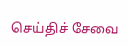செய்திச் சேவை